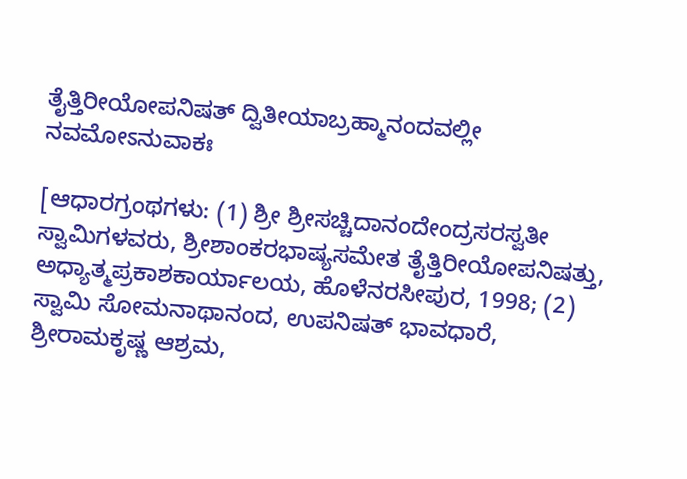ತೈತ್ತಿರೀಯೋಪನಿಷತ್ ದ್ವಿತೀಯಾಬ್ರಹ್ಮಾನಂದವಲ್ಲೀ ನವಮೋಽನುವಾಕಃ

[ಆಧಾರಗ್ರಂಥಗಳು: (1) ಶ್ರೀ ಶ್ರೀಸಚ್ಚಿದಾನಂದೇಂದ್ರಸರಸ್ವತೀ ಸ್ವಾಮಿಗಳವರು, ಶ್ರೀಶಾಂಕರಭಾಷ್ಯಸಮೇತ ತೈತ್ತಿರೀಯೋಪನಿಷತ್ತು, ಅಧ್ಯಾತ್ಮಪ್ರಕಾಶಕಾರ್ಯಾಲಯ, ಹೊಳೆನರಸೀಪುರ, 1998; (2) ಸ್ವಾಮಿ ಸೋಮನಾಥಾನಂದ, ಉಪನಿಷತ್ ಭಾವಧಾರೆ, ಶ್ರೀರಾಮಕೃಷ್ಣ ಆಶ್ರಮ,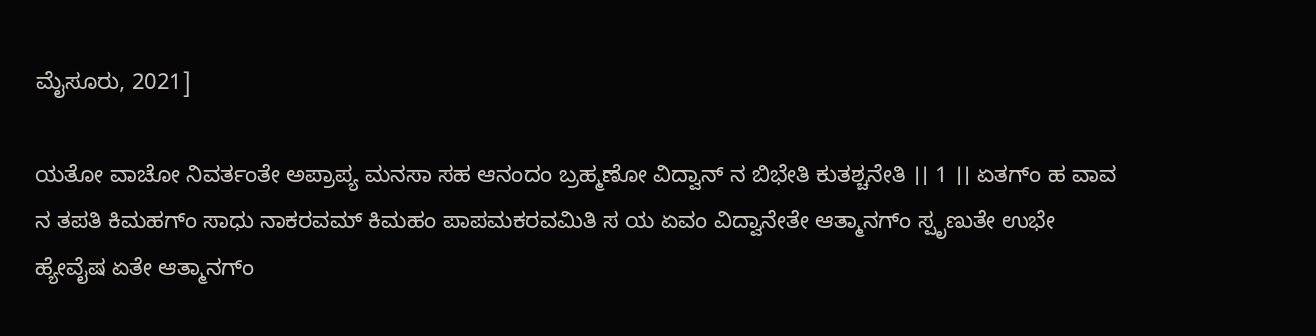ಮೈಸೂರು, 2021]

ಯತೋ ವಾಚೋ ನಿವರ್ತಂತೇ ಅಪ್ರಾಪ್ಯ ಮನಸಾ ಸಹ ಆನಂದಂ ಬ್ರಹ್ಮಣೋ ವಿದ್ವಾನ್ ನ ಬಿಭೇತಿ ಕುತಶ್ಚನೇತಿ ।। 1 ।। ಏತಗ್ಂ ಹ ವಾವ ನ ತಪತಿ ಕಿಮಹಗ್ಂ ಸಾಧು ನಾಕರವಮ್ ಕಿಮಹಂ ಪಾಪಮಕರವಮಿತಿ ಸ ಯ ಏವಂ ವಿದ್ವಾನೇತೇ ಆತ್ಮಾನಗ್ಂ ಸ್ಪೃಣುತೇ ಉಭೇ ಹ್ಯೇವೈಷ ಏತೇ ಆತ್ಮಾನಗ್ಂ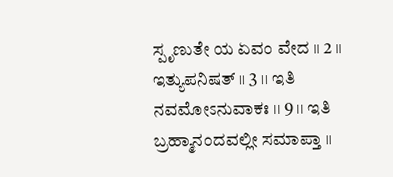ಸ್ಪೃಣುತೇ ಯ ಏವಂ ವೇದ ।। 2 ।। ಇತ್ಯುಪನಿಷತ್ ।। 3 ।। ಇತಿ ನವಮೋಽನುವಾಕಃ ।। 9 ।। ಇತಿ ಬ್ರಹ್ಮಾನಂದವಲ್ಲೀ ಸಮಾಪ್ತಾ ।।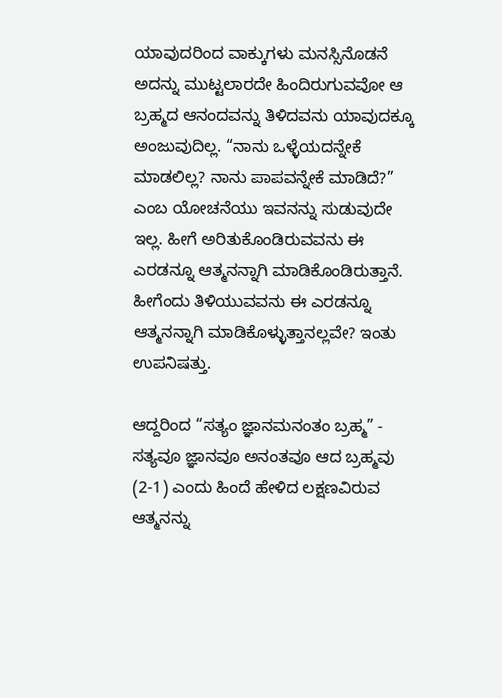ಯಾವುದರಿಂದ ವಾಕ್ಕುಗಳು ಮನಸ್ಸಿನೊಡನೆ ಅದನ್ನು ಮುಟ್ಟಲಾರದೇ ಹಿಂದಿರುಗುವವೋ ಆ ಬ್ರಹ್ಮದ ಆನಂದವನ್ನು ತಿಳಿದವನು ಯಾವುದಕ್ಕೂ ಅಂಜುವುದಿಲ್ಲ. “ನಾನು ಒಳ್ಳೆಯದನ್ನೇಕೆ ಮಾಡಲಿಲ್ಲ? ನಾನು ಪಾಪವನ್ನೇಕೆ ಮಾಡಿದೆ?” ಎಂಬ ಯೋಚನೆಯು ಇವನನ್ನು ಸುಡುವುದೇ ಇಲ್ಲ. ಹೀಗೆ ಅರಿತುಕೊಂಡಿರುವವನು ಈ ಎರಡನ್ನೂ ಆತ್ಮನನ್ನಾಗಿ ಮಾಡಿಕೊಂಡಿರುತ್ತಾನೆ. ಹೀಗೆಂದು ತಿಳಿಯುವವನು ಈ ಎರಡನ್ನೂ ಆತ್ಮನನ್ನಾಗಿ ಮಾಡಿಕೊಳ್ಳುತ್ತಾನಲ್ಲವೇ? ಇಂತು ಉಪನಿಷತ್ತು.

ಆದ್ದರಿಂದ “ಸತ್ಯಂ ಜ್ಞಾನಮನಂತಂ ಬ್ರಹ್ಮ” - ಸತ್ಯವೂ ಜ್ಞಾನವೂ ಅನಂತವೂ ಆದ ಬ್ರಹ್ಮವು (2-1) ಎಂದು ಹಿಂದೆ ಹೇಳಿದ ಲಕ್ಷಣವಿರುವ ಆತ್ಮನನ್ನು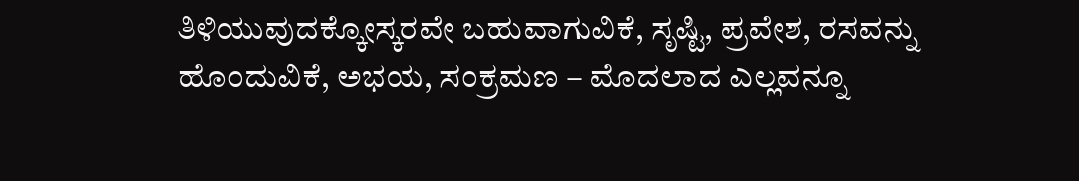ತಿಳಿಯುವುದಕ್ಕೋಸ್ಕರವೇ ಬಹುವಾಗುವಿಕೆ, ಸೃಷ್ಟಿ, ಪ್ರವೇಶ, ರಸವನ್ನು ಹೊಂದುವಿಕೆ, ಅಭಯ, ಸಂಕ್ರಮಣ – ಮೊದಲಾದ ಎಲ್ಲವನ್ನೂ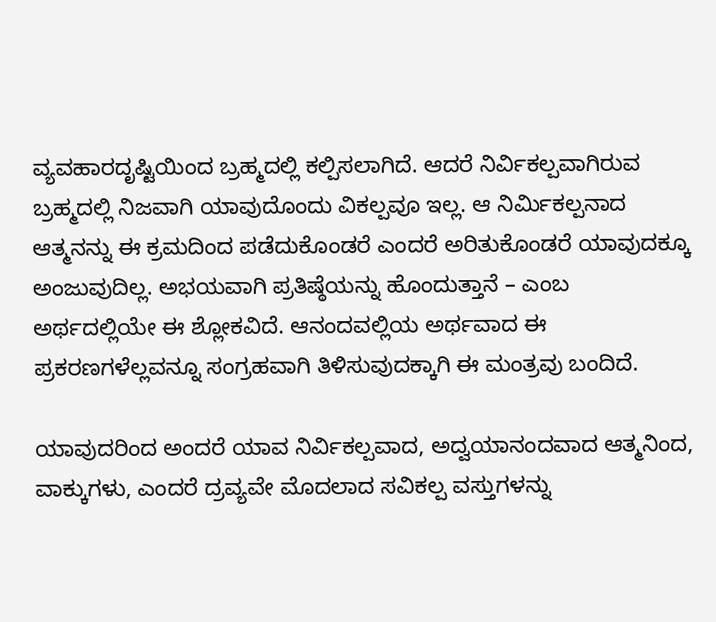ವ್ಯವಹಾರದೃಷ್ಟಿಯಿಂದ ಬ್ರಹ್ಮದಲ್ಲಿ ಕಲ್ಪಿಸಲಾಗಿದೆ. ಆದರೆ ನಿರ್ವಿಕಲ್ಪವಾಗಿರುವ ಬ್ರಹ್ಮದಲ್ಲಿ ನಿಜವಾಗಿ ಯಾವುದೊಂದು ವಿಕಲ್ಪವೂ ಇಲ್ಲ. ಆ ನಿರ್ಮಿಕಲ್ಪನಾದ ಆತ್ಮನನ್ನು ಈ ಕ್ರಮದಿಂದ ಪಡೆದುಕೊಂಡರೆ ಎಂದರೆ ಅರಿತುಕೊಂಡರೆ ಯಾವುದಕ್ಕೂ ಅಂಜುವುದಿಲ್ಲ. ಅಭಯವಾಗಿ ಪ್ರತಿಷ್ಠೆಯನ್ನು ಹೊಂದುತ್ತಾನೆ – ಎಂಬ ಅರ್ಥದಲ್ಲಿಯೇ ಈ ಶ್ಲೋಕವಿದೆ. ಆನಂದವಲ್ಲಿಯ ಅರ್ಥವಾದ ಈ ಪ್ರಕರಣಗಳೆಲ್ಲವನ್ನೂ ಸಂಗ್ರಹವಾಗಿ ತಿಳಿಸುವುದಕ್ಕಾಗಿ ಈ ಮಂತ್ರವು ಬಂದಿದೆ.

ಯಾವುದರಿಂದ ಅಂದರೆ ಯಾವ ನಿರ್ವಿಕಲ್ಪವಾದ, ಅದ್ವಯಾನಂದವಾದ ಆತ್ಮನಿಂದ, ವಾಕ್ಕುಗಳು, ಎಂದರೆ ದ್ರವ್ಯವೇ ಮೊದಲಾದ ಸವಿಕಲ್ಪ ವಸ್ತುಗಳನ್ನು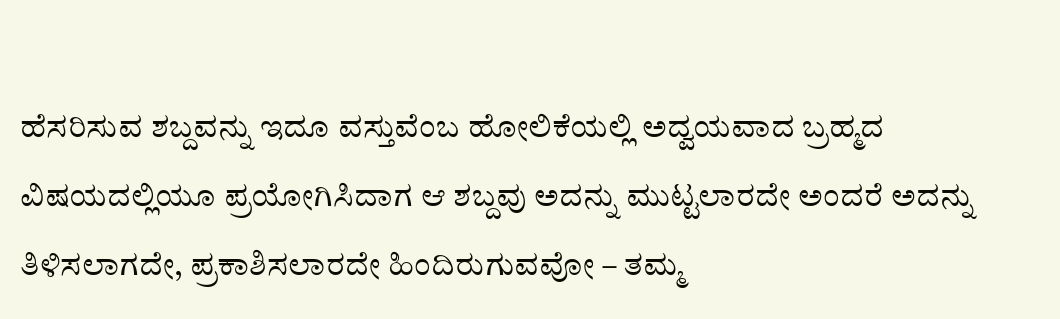ಹೆಸರಿಸುವ ಶಬ್ದವನ್ನು ಇದೂ ವಸ್ತುವೆಂಬ ಹೋಲಿಕೆಯಲ್ಲಿ ಅದ್ವಯವಾದ ಬ್ರಹ್ಮದ ವಿಷಯದಲ್ಲಿಯೂ ಪ್ರಯೋಗಿಸಿದಾಗ ಆ ಶಬ್ದವು ಅದನ್ನು ಮುಟ್ಟಲಾರದೇ ಅಂದರೆ ಅದನ್ನು ತಿಳಿಸಲಾಗದೇ, ಪ್ರಕಾಶಿಸಲಾರದೇ ಹಿಂದಿರುಗುವವೋ – ತಮ್ಮ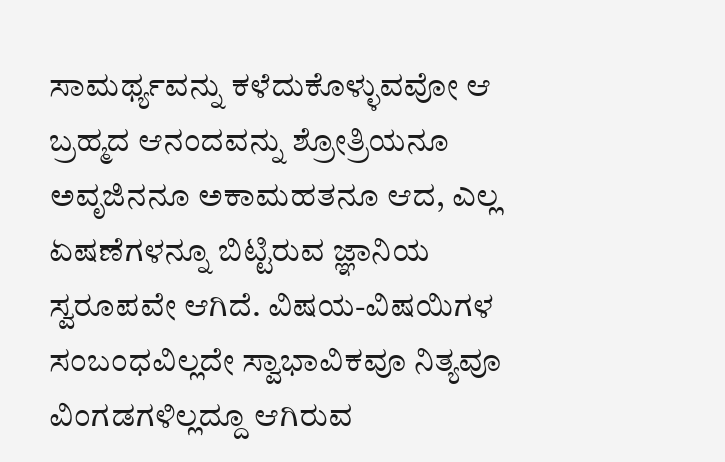ಸಾಮರ್ಥ್ಯವನ್ನು ಕಳೆದುಕೊಳ್ಳುವವೋ ಆ ಬ್ರಹ್ಮದ ಆನಂದವನ್ನು ಶ್ರೋತ್ರಿಯನೂ ಅವೃಜಿನನೂ ಅಕಾಮಹತನೂ ಆದ, ಎಲ್ಲ ಏಷಣೆಗಳನ್ನೂ ಬಿಟ್ಟಿರುವ ಜ್ಞಾನಿಯ ಸ್ವರೂಪವೇ ಆಗಿದೆ. ವಿಷಯ-ವಿಷಯಿಗಳ ಸಂಬಂಧವಿಲ್ಲದೇ ಸ್ವಾಭಾವಿಕವೂ ನಿತ್ಯವೂ ವಿಂಗಡಗಳಿಲ್ಲದ್ದೂ ಆಗಿರುವ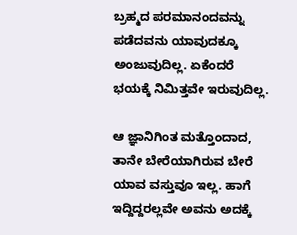ಬ್ರಹ್ಮದ ಪರಮಾನಂದವನ್ನು ಪಡೆದವನು ಯಾವುದಕ್ಕೂ ಅಂಜುವುದಿಲ್ಲ. ಏಕೆಂದರೆ ಭಯಕ್ಕೆ ನಿಮಿತ್ತವೇ ಇರುವುದಿಲ್ಲ.

ಆ ಜ್ಞಾನಿಗಿಂತ ಮತ್ತೊಂದಾದ, ತಾನೇ ಬೇರೆಯಾಗಿರುವ ಬೇರೆ ಯಾವ ವಸ್ತುವೂ ಇಲ್ಲ. ಹಾಗೆ ಇದ್ದಿದ್ದರಲ್ಲವೇ ಅವನು ಅದಕ್ಕೆ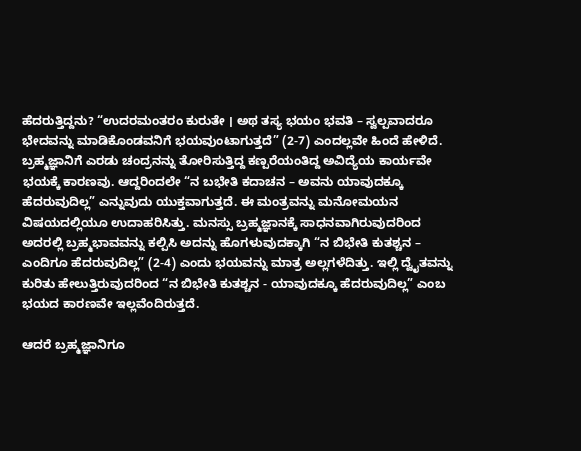ಹೆದರುತ್ತಿದ್ದನು? “ಉದರಮಂತರಂ ಕುರುತೇ । ಅಥ ತಸ್ಯ ಭಯಂ ಭವತಿ – ಸ್ವಲ್ಪವಾದರೂ ಭೇದವನ್ನು ಮಾಡಿಕೊಂಡವನಿಗೆ ಭಯವುಂಟಾಗುತ್ತದೆ” (2-7) ಎಂದಲ್ಲವೇ ಹಿಂದೆ ಹೇಳಿದೆ. ಬ್ರಹ್ಮಜ್ಞಾನಿಗೆ ಎರಡು ಚಂದ್ರನನ್ನು ತೋರಿಸುತ್ತಿದ್ದ ಕಣ್ಪರೆಯಂತಿದ್ದ ಅವಿದ್ಯೆಯ ಕಾರ್ಯವೇ ಭಯಕ್ಕೆ ಕಾರಣವು. ಆದ್ದರಿಂದಲೇ “ನ ಬಭೇತಿ ಕದಾಚನ – ಅವನು ಯಾವುದಕ್ಕೂ ಹೆದರುವುದಿಲ್ಲ” ಎನ್ನುವುದು ಯುಕ್ತವಾಗುತ್ತದೆ. ಈ ಮಂತ್ರವನ್ನು ಮನೋಮಯನ ವಿಷಯದಲ್ಲಿಯೂ ಉದಾಹರಿಸಿತ್ತು. ಮನಸ್ಸು ಬ್ರಹ್ಮಜ್ಞಾನಕ್ಕೆ ಸಾಧನವಾಗಿರುವುದರಿಂದ ಅದರಲ್ಲಿ ಬ್ರಹ್ಮಭಾವವನ್ನು ಕಲ್ಪಿಸಿ ಅದನ್ನು ಹೊಗಳುವುದಕ್ಕಾಗಿ “ನ ಬಿಭೇತಿ ಕುತಶ್ಚನ – ಎಂದಿಗೂ ಹೆದರುವುದಿಲ್ಲ” (2-4) ಎಂದು ಭಯವನ್ನು ಮಾತ್ರ ಅಲ್ಲಗಳೆದಿತ್ತು. ಇಲ್ಲಿ ದ್ವೈತವನ್ನು ಕುರಿತು ಹೇಲುತ್ತಿರುವುದರಿಂದ “ನ ಬಿಭೇತಿ ಕುತಶ್ಚನ - ಯಾವುದಕ್ಕೂ ಹೆದರುವುದಿಲ್ಲ” ಎಂಬ ಭಯದ ಕಾರಣವೇ ಇಲ್ಲವೆಂದಿರುತ್ತದೆ.

ಆದರೆ ಬ್ರಹ್ಮಜ್ಞಾನಿಗೂ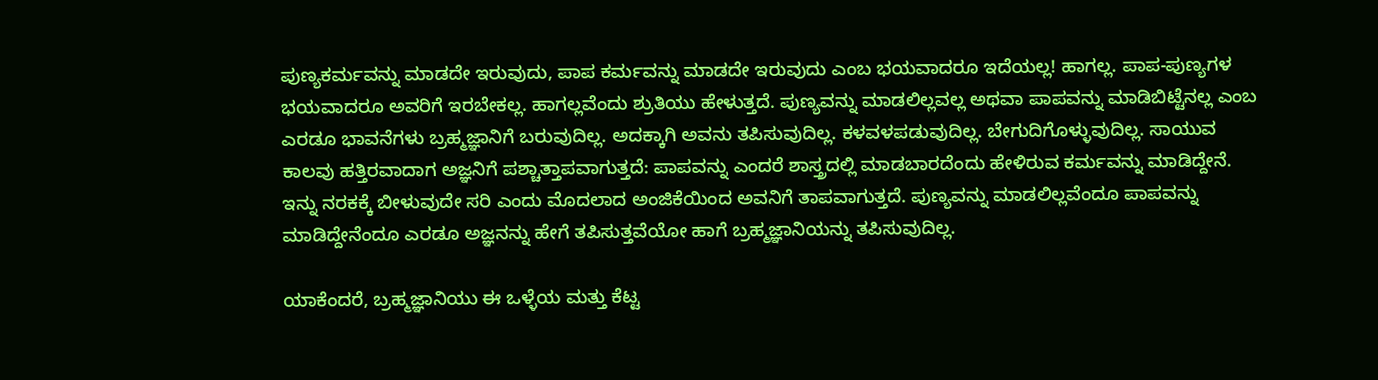ಪುಣ್ಯಕರ್ಮವನ್ನು ಮಾಡದೇ ಇರುವುದು, ಪಾಪ ಕರ್ಮವನ್ನು ಮಾಡದೇ ಇರುವುದು ಎಂಬ ಭಯವಾದರೂ ಇದೆಯಲ್ಲ! ಹಾಗಲ್ಲ. ಪಾಪ-ಪುಣ್ಯಗಳ ಭಯವಾದರೂ ಅವರಿಗೆ ಇರಬೇಕಲ್ಲ. ಹಾಗಲ್ಲವೆಂದು ಶ್ರುತಿಯು ಹೇಳುತ್ತದೆ. ಪುಣ್ಯವನ್ನು ಮಾಡಲಿಲ್ಲವಲ್ಲ ಅಥವಾ ಪಾಪವನ್ನು ಮಾಡಿಬಿಟ್ಟೆನಲ್ಲ ಎಂಬ ಎರಡೂ ಭಾವನೆಗಳು ಬ್ರಹ್ಮಜ್ಞಾನಿಗೆ ಬರುವುದಿಲ್ಲ. ಅದಕ್ಕಾಗಿ ಅವನು ತಪಿಸುವುದಿಲ್ಲ. ಕಳವಳಪಡುವುದಿಲ್ಲ. ಬೇಗುದಿಗೊಳ್ಳುವುದಿಲ್ಲ. ಸಾಯುವ ಕಾಲವು ಹತ್ತಿರವಾದಾಗ ಅಜ್ಞನಿಗೆ ಪಶ್ಚಾತ್ತಾಪವಾಗುತ್ತದೆ: ಪಾಪವನ್ನು ಎಂದರೆ ಶಾಸ್ತ್ರದಲ್ಲಿ ಮಾಡಬಾರದೆಂದು ಹೇಳಿರುವ ಕರ್ಮವನ್ನು ಮಾಡಿದ್ದೇನೆ. ಇನ್ನು ನರಕಕ್ಕೆ ಬೀಳುವುದೇ ಸರಿ ಎಂದು ಮೊದಲಾದ ಅಂಜಿಕೆಯಿಂದ ಅವನಿಗೆ ತಾಪವಾಗುತ್ತದೆ. ಪುಣ್ಯವನ್ನು ಮಾಡಲಿಲ್ಲವೆಂದೂ ಪಾಪವನ್ನು ಮಾಡಿದ್ದೇನೆಂದೂ ಎರಡೂ ಅಜ್ಞನನ್ನು ಹೇಗೆ ತಪಿಸುತ್ತವೆಯೋ ಹಾಗೆ ಬ್ರಹ್ಮಜ್ಞಾನಿಯನ್ನು ತಪಿಸುವುದಿಲ್ಲ.

ಯಾಕೆಂದರೆ, ಬ್ರಹ್ಮಜ್ಞಾನಿಯು ಈ ಒಳ್ಳೆಯ ಮತ್ತು ಕೆಟ್ಟ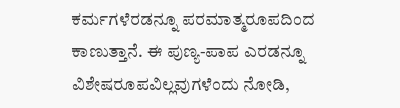ಕರ್ಮಗಳೆರಡನ್ನೂ ಪರಮಾತ್ಮರೂಪದಿಂದ ಕಾಣುತ್ತಾನೆ. ಈ ಪುಣ್ಯ-ಪಾಪ ಎರಡನ್ನೂ ವಿಶೇಷರೂಪವಿಲ್ಲವುಗಳೆಂದು ನೋಡಿ,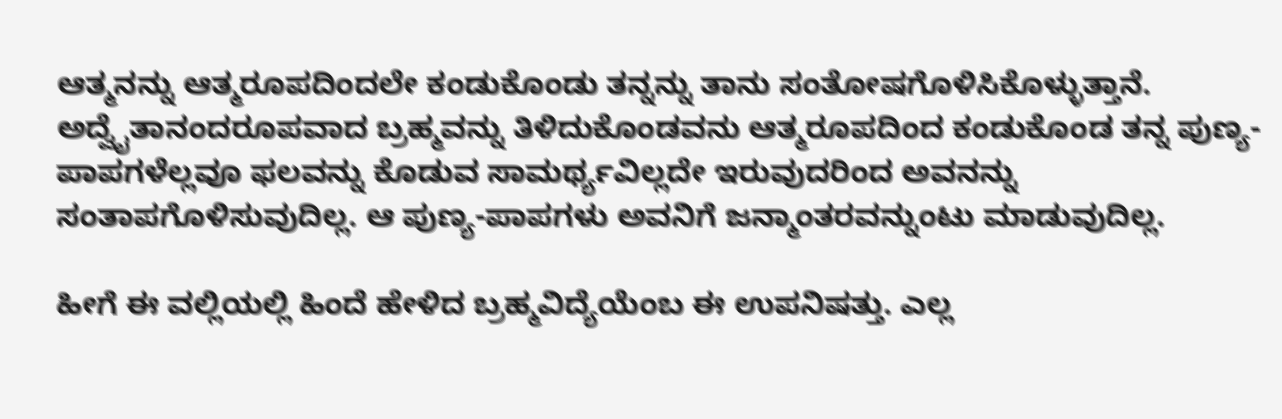ಆತ್ಮನನ್ನು ಆತ್ಮರೂಪದಿಂದಲೇ ಕಂಡುಕೊಂಡು ತನ್ನನ್ನು ತಾನು ಸಂತೋಷಗೊಳಿಸಿಕೊಳ್ಳುತ್ತಾನೆ. ಅದ್ವೈತಾನಂದರೂಪವಾದ ಬ್ರಹ್ಮವನ್ನು ತಿಳಿದುಕೊಂಡವನು ಆತ್ಮರೂಪದಿಂದ ಕಂಡುಕೊಂಡ ತನ್ನ ಪುಣ್ಯ-ಪಾಪಗಳೆಲ್ಲವೂ ಫಲವನ್ನು ಕೊಡುವ ಸಾಮರ್ಥ್ಯವಿಲ್ಲದೇ ಇರುವುದರಿಂದ ಅವನನ್ನು ಸಂತಾಪಗೊಳಿಸುವುದಿಲ್ಲ. ಆ ಪುಣ್ಯ-ಪಾಪಗಳು ಅವನಿಗೆ ಜನ್ಮಾಂತರವನ್ನುಂಟು ಮಾಡುವುದಿಲ್ಲ.

ಹೀಗೆ ಈ ವಲ್ಲಿಯಲ್ಲಿ ಹಿಂದೆ ಹೇಳಿದ ಬ್ರಹ್ಮವಿದ್ಯೆಯೆಂಬ ಈ ಉಪನಿಷತ್ತು. ಎಲ್ಲ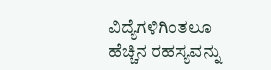ವಿದ್ಯೆಗಳಿಗಿಂತಲೂ ಹೆಚ್ಚಿನ ರಹಸ್ಯವನ್ನು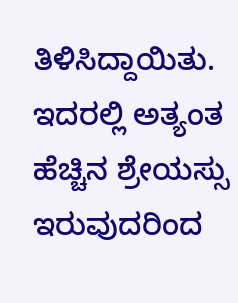ತಿಳಿಸಿದ್ದಾಯಿತು. ಇದರಲ್ಲಿ ಅತ್ಯಂತ ಹೆಚ್ಚಿನ ಶ್ರೇಯಸ್ಸು ಇರುವುದರಿಂದ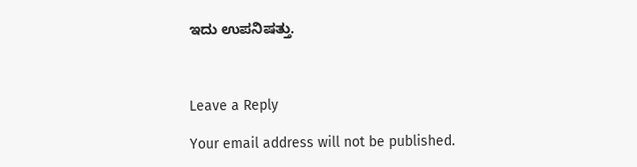ಇದು ಉಪನಿಷತ್ತು.



Leave a Reply

Your email address will not be published.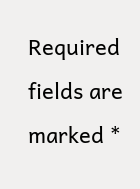Required fields are marked *